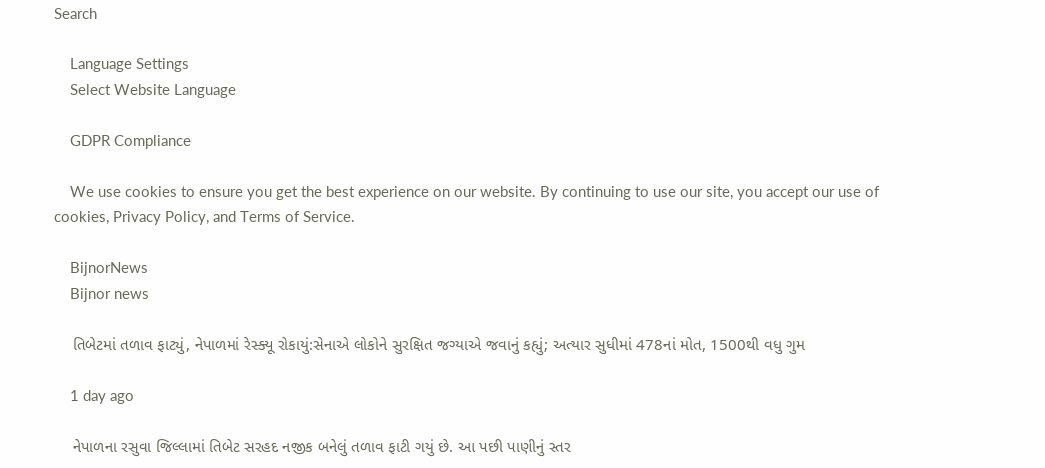Search

    Language Settings
    Select Website Language

    GDPR Compliance

    We use cookies to ensure you get the best experience on our website. By continuing to use our site, you accept our use of cookies, Privacy Policy, and Terms of Service.

    BijnorNews
    Bijnor news

    તિબેટમાં તળાવ ફાટ્યું, નેપાળમાં રેસ્ક્યૂ રોકાયું:સેનાએ લોકોને સુરક્ષિત જગ્યાએ જવાનું કહ્યું; અત્યાર સુધીમાં 478નાં મોત, 1500થી વધુ ગુમ

    1 day ago

    નેપાળના રસુવા જિલ્લામાં તિબેટ સરહદ નજીક બનેલું તળાવ ફાટી ગયું છે. આ પછી પાણીનું સ્તર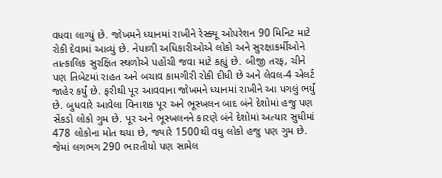વધવા લાગ્યું છે. જોખમને ધ્યાનમાં રાખીને રેસ્ક્યૂ ઓપરેશન 90 મિનિટ માટે રોકી દેવામાં આવ્યું છે. નેપાળી અધિકારીઓએ લોકો અને સુરક્ષાકર્મીઓને તાત્કાલિક સુરક્ષિત સ્થળોએ પહોંચી જવા માટે કહ્યું છે. બીજી તરફ, ચીને પણ તિબેટમાં રાહત અને બચાવ કામગીરી રોકી દીધી છે અને લેવલ-4 એલર્ટ જાહેર કર્યું છે. ફરીથી પૂર આવવાના જોખમને ધ્યાનમાં રાખીને આ પગલું ભર્યું છે. બુધવારે આવેલા વિનાશક પૂર અને ભૂસ્ખલન બાદ બંને દેશોમાં હજુ પણ સેંકડો લોકો ગુમ છે. પૂર અને ભૂસ્ખલનને કારણે બંને દેશોમાં અત્યાર સુધીમાં 478 લોકોના મોત થયા છે, જ્યારે 1500થી વધુ લોકો હજુ પણ ગુમ છે. જેમાં લગભગ 290 ભારતીયો પણ સામેલ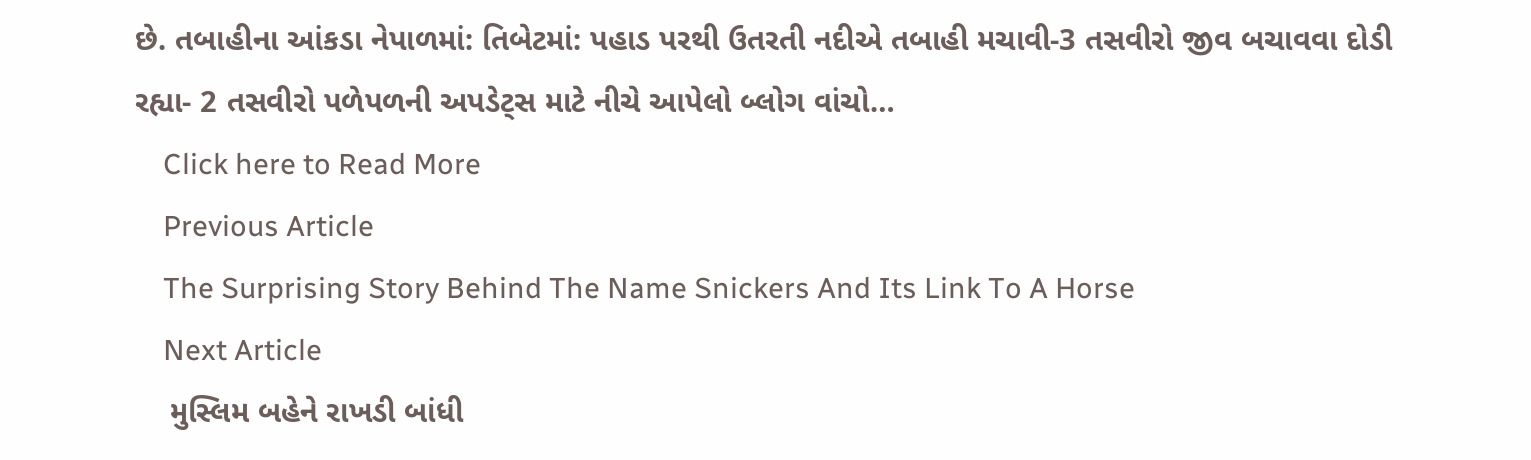છે. તબાહીના આંકડા નેપાળમાં: તિબેટમાં: પહાડ પરથી ઉતરતી નદીએ તબાહી મચાવી-3 તસવીરો જીવ બચાવવા દોડી રહ્યા- 2 તસવીરો પળેપળની અપડેટ્સ માટે નીચે આપેલો બ્લોગ વાંચો…
    Click here to Read More
    Previous Article
    The Surprising Story Behind The Name Snickers And Its Link To A Horse
    Next Article
    મુસ્લિમ બહેને રાખડી બાંધી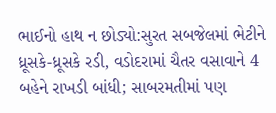ભાઈનો હાથ ન છોડ્યો:સુરત સબજેલમાં ભેટીને ધ્રૂસકે-ધ્રૂસકે રડી, વડોદરામાં ચૈતર વસાવાને 4 બહેને રાખડી બાંધી; સાબરમતીમાં પણ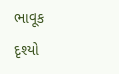ભાવૂક દૃશ્યો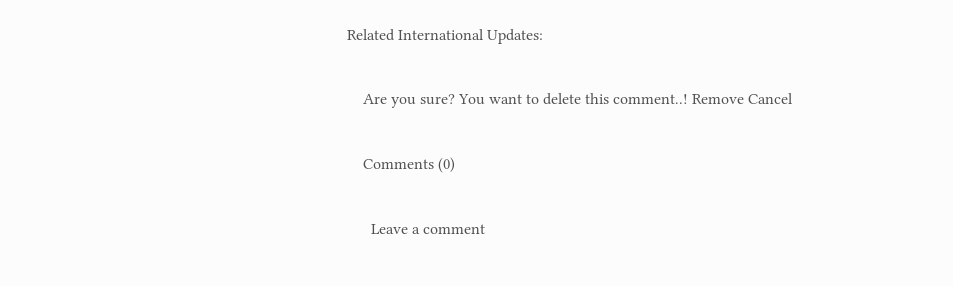Related International Updates:

    Are you sure? You want to delete this comment..! Remove Cancel

    Comments (0)

      Leave a comment